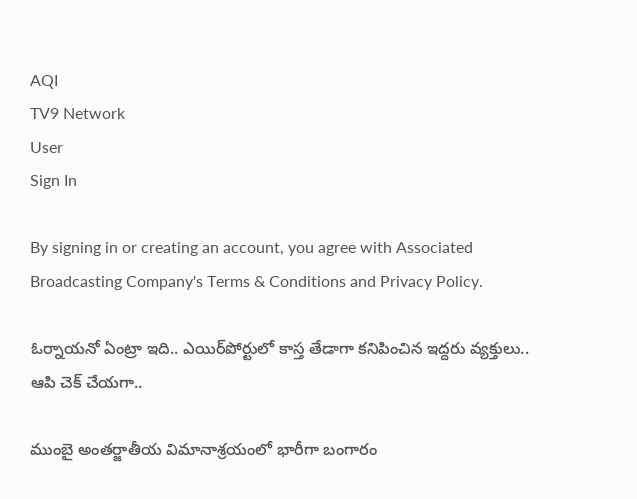AQI
TV9 Network
User
Sign In

By signing in or creating an account, you agree with Associated Broadcasting Company's Terms & Conditions and Privacy Policy.

ఓర్నాయనో ఏంట్రా ఇది.. ఎయిర్‌పోర్టులో కాస్త తేడాగా కనిపించిన ఇద్దరు వ్యక్తులు.. ఆపి చెక్ చేయగా..

ముంబై అంతర్జాతీయ విమానాశ్రయంలో భారీగా బంగారం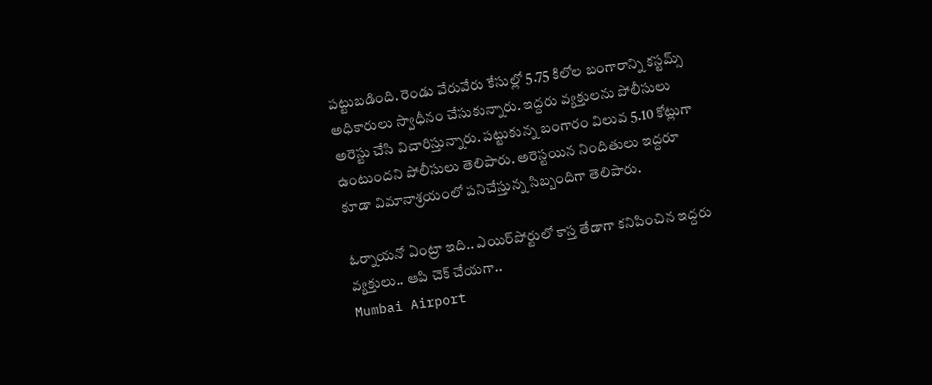పట్టుబడింది. రెండు వేరువేరు కేసుల్లో 5.75 కిలోల బంగారాన్ని కస్టమ్స్ అధికారులు స్వాధీనం చేసుకున్నారు. ఇద్దరు వ్యక్తులను పోలీసులు అరెస్టు చేసి విచారిస్తున్నారు. పట్టుకున్న బంగారం విలువ 5.10 కోట్లుగా ఉంటుందని పోలీసులు తెలిపారు. అరెస్టయిన నిందితులు ఇద్దరూ కూడా విమానాశ్రయంలో పనిచేస్తున్న సిబ్బందిగా తెలిపారు.

ఓర్నాయనో ఏంట్రా ఇది.. ఎయిర్‌పోర్టులో కాస్త తేడాగా కనిపించిన ఇద్దరు వ్యక్తులు.. ఆపి చెక్ చేయగా..
Mumbai Airport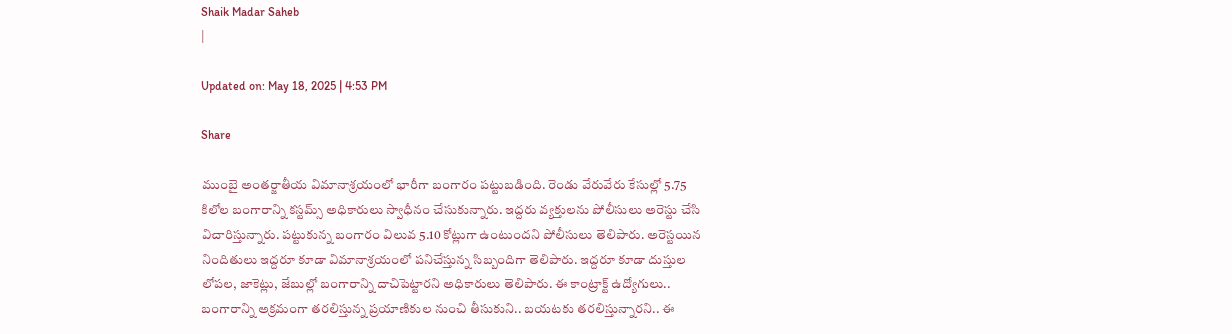Shaik Madar Saheb
|

Updated on: May 18, 2025 | 4:53 PM

Share

ముంబై అంతర్జాతీయ విమానాశ్రయంలో భారీగా బంగారం పట్టుబడింది. రెండు వేరువేరు కేసుల్లో 5.75 కిలోల బంగారాన్ని కస్టమ్స్ అధికారులు స్వాధీనం చేసుకున్నారు. ఇద్దరు వ్యక్తులను పోలీసులు అరెస్టు చేసి విచారిస్తున్నారు. పట్టుకున్న బంగారం విలువ 5.10 కోట్లుగా ఉంటుందని పోలీసులు తెలిపారు. అరెస్టయిన నిందితులు ఇద్దరూ కూడా విమానాశ్రయంలో పనిచేస్తున్న సిబ్బందిగా తెలిపారు. ఇద్దరూ కూడా దుస్తుల లోపల, జాకెట్లు, జేబుల్లో బంగారాన్ని దాచిపెట్టారని అధికారులు తెలిపారు. ఈ కాంట్రాక్ట్ ఉద్యోగులు.. బంగారాన్ని అక్రమంగా తరలిస్తున్న ప్రయాణికుల నుంచి తీసుకుని.. బయటకు తరలిస్తున్నారని.. ఈ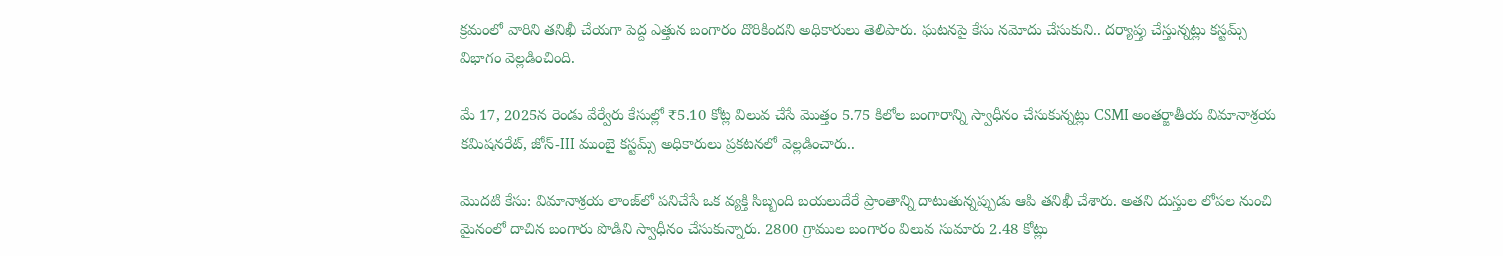క్రమంలో వారిని తనిఖీ చేయగా పెద్ద ఎత్తున బంగారం దొరికిందని అధికారులు తెలిపారు. ఘటనపై కేసు నమోదు చేసుకుని.. దర్యాప్తు చేస్తున్నట్లు కస్టమ్స్ విభాగం వెల్లడించింది.

మే 17, 2025న రెండు వేర్వేరు కేసుల్లో ₹5.10 కోట్ల విలువ చేసే మొత్తం 5.75 కిలోల బంగారాన్ని స్వాధీనం చేసుకున్నట్లు CSMI అంతర్జాతీయ విమానాశ్రయ కమిషనరేట్, జోన్-III ముంబై కస్టమ్స్ అధికారులు ప్రకటనలో వెల్లడించారు..

మొదటి కేసు: విమానాశ్రయ లాంజ్‌లో పనిచేసే ఒక వ్యక్తి సిబ్బంది బయలుదేరే ప్రాంతాన్ని దాటుతున్నప్పుడు ఆపి తనిఖీ చేశారు. అతని దుస్తుల లోపల నుంచి మైనంలో దాచిన బంగారు పొడిని స్వాధీనం చేసుకున్నారు. 2800 గ్రాముల బంగారం విలువ సుమారు 2.48 కోట్లు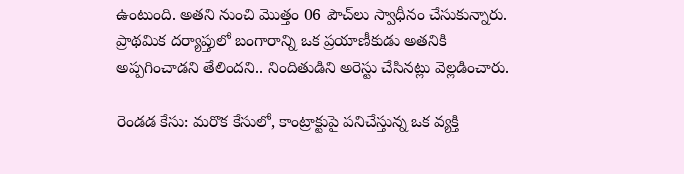ఉంటుంది. అతని నుంచి మొత్తం 06 పౌచ్‌లు స్వాధీనం చేసుకున్నారు. ప్రాథమిక దర్యాప్తులో బంగారాన్ని ఒక ప్రయాణీకుడు అతనికి అప్పగించాడని తేలిందని.. నిందితుడిని అరెస్టు చేసినట్లు వెల్లడించారు.

రెండడ కేసు: మరొక కేసులో, కాంట్రాక్టుపై పనిచేస్తున్న ఒక వ్యక్తి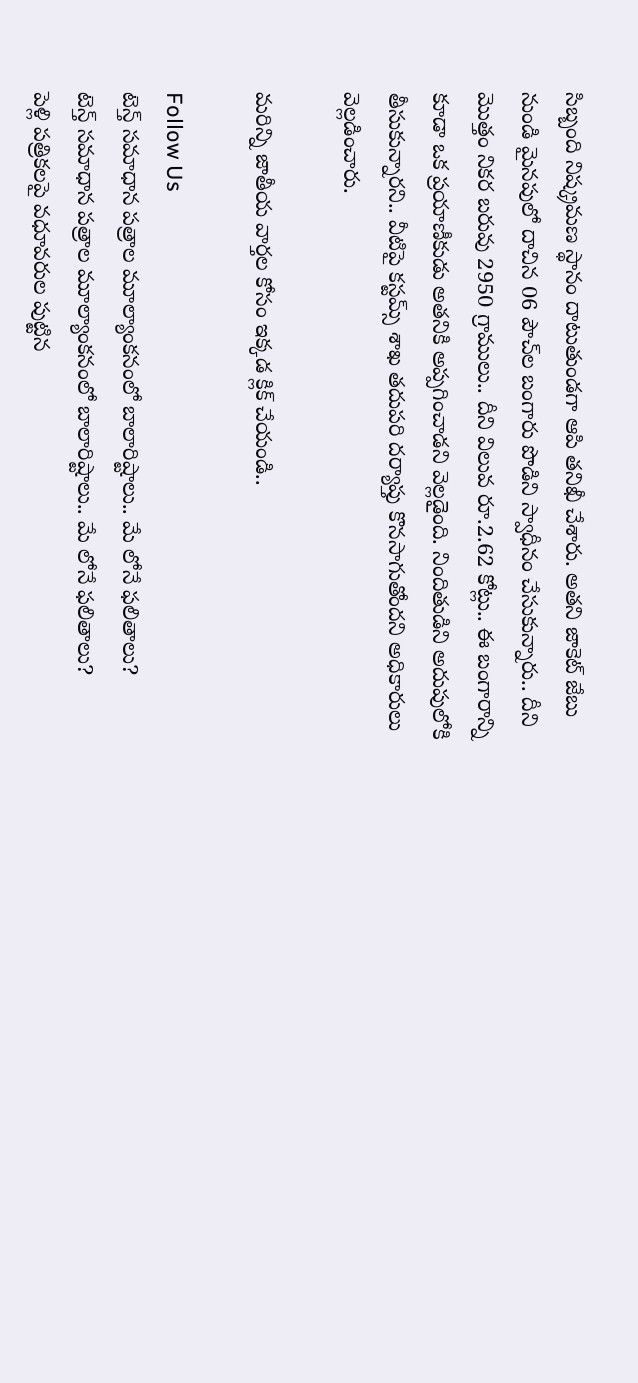సిబ్బంది నిష్క్రమణ స్థానం దాటుతుండగా ఆపి తనిఖీ చేశారు. అతని జాకెట్ జేబు నుండి మైనపులో దాచిన 06 పౌచ్‌ల బంగారు పొడిని స్వాధీనం చేసుకున్నారు.. దీని మొత్తం నికర బరువు 2950 గ్రాములు.. దీని విలువ రూ.2.62 కోట్లు.. ఈ బంగారాన్ని కూడా ఒక ప్రయాణీకుడు అతనికి అప్పగించాడని వెల్లడైంది. నిందితుడిని అదుపులోకి తీసుకున్నారని.. వీటిపై కస్టమ్స్ శాఖ తదుపరి దర్యాప్తు కొనసాగుతోందని అధికారులు వెల్లడించారు.

మరిన్ని జాతీయ వార్తల కోసం ఇక్కడ క్లిక్ చేయండి..

Follow Us
టెన్త్ సమాధాన పత్రాల మూల్యాంకనంలో బాలారిష్టాలు.. మే లోనే ఫలితాలు?
టెన్త్ సమాధాన పత్రాల మూల్యాంకనంలో బాలారిష్టాలు.. మే లోనే ఫలితాలు?
పెళ్లి పత్రికలపై వధూవరుల పుట్టిన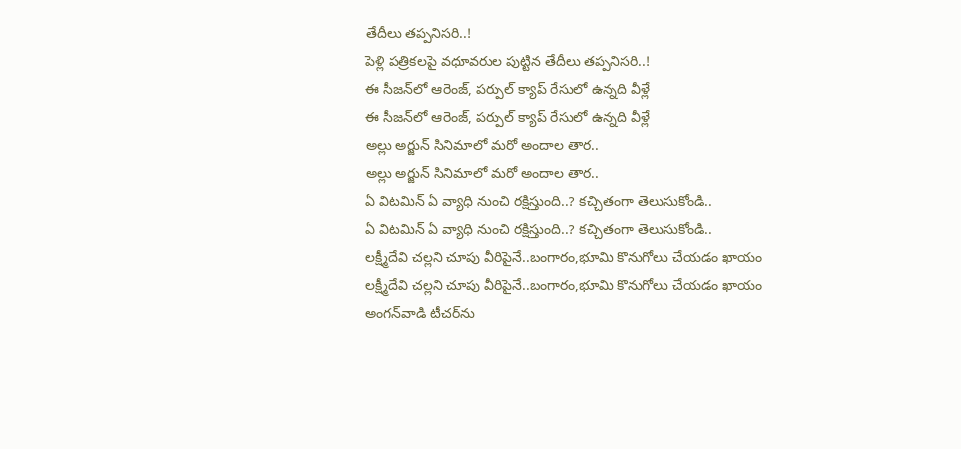తేదీలు తప్పనిసరి..!
పెళ్లి పత్రికలపై వధూవరుల పుట్టిన తేదీలు తప్పనిసరి..!
ఈ సీజన్‌లో ఆరెంజ్, పర్పుల్ క్యాప్ రేసులో ఉన్నది వీళ్లే
ఈ సీజన్‌లో ఆరెంజ్, పర్పుల్ క్యాప్ రేసులో ఉన్నది వీళ్లే
అల్లు అర్జున్ సినిమాలో మరో అందాల తార..
అల్లు అర్జున్ సినిమాలో మరో అందాల తార..
ఏ విటమిన్ ఏ వ్యాధి నుంచి రక్షిస్తుంది..? కచ్చితంగా తెలుసుకోండి..
ఏ విటమిన్ ఏ వ్యాధి నుంచి రక్షిస్తుంది..? కచ్చితంగా తెలుసుకోండి..
లక్ష్మీదేవి చల్లని చూపు వీరిపైనే..బంగారం,భూమి కొనుగోలు చేయడం ఖాయం
లక్ష్మీదేవి చల్లని చూపు వీరిపైనే..బంగారం,భూమి కొనుగోలు చేయడం ఖాయం
అంగన్‌వాడి టీచర్‌ను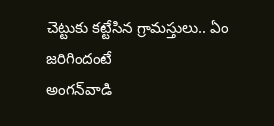చెట్టుకు కట్టేసిన గ్రామస్తులు.. ఏం జరిగిందంటే
అంగన్‌వాడి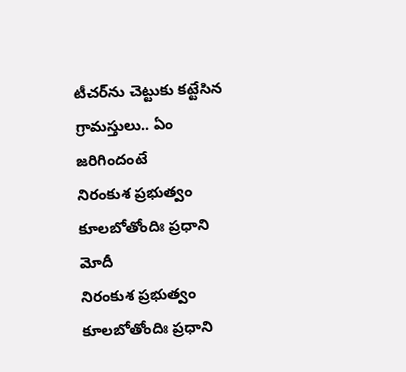టీచర్‌ను చెట్టుకు కట్టేసిన గ్రామస్తులు.. ఏం జరిగిందంటే
నిరంకుశ ప్రభుత్వం కూలబోతోందిః ప్రధాని మోదీ
నిరంకుశ ప్రభుత్వం కూలబోతోందిః ప్రధాని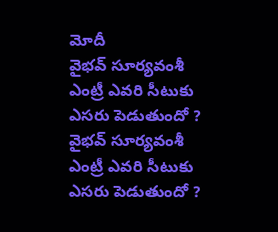మోదీ
వైభవ్ సూర్యవంశీ ఎంట్రీ ఎవరి సీటుకు ఎసరు పెడుతుందో ?
వైభవ్ సూర్యవంశీ ఎంట్రీ ఎవరి సీటుకు ఎసరు పెడుతుందో ?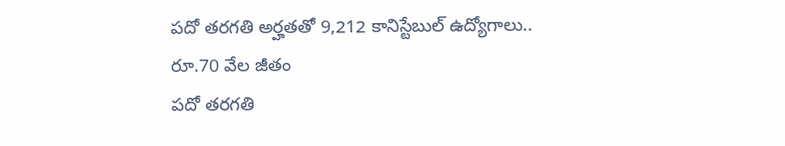పదో తరగతి అర్హతతో 9,212 కానిస్టేబుల్‌ ఉద్యోగాలు.. రూ.70 వేల జీతం
పదో తరగతి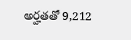అర్హతతో 9,212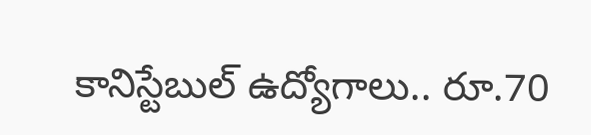కానిస్టేబుల్‌ ఉద్యోగాలు.. రూ.70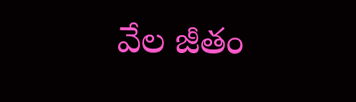వేల జీతం